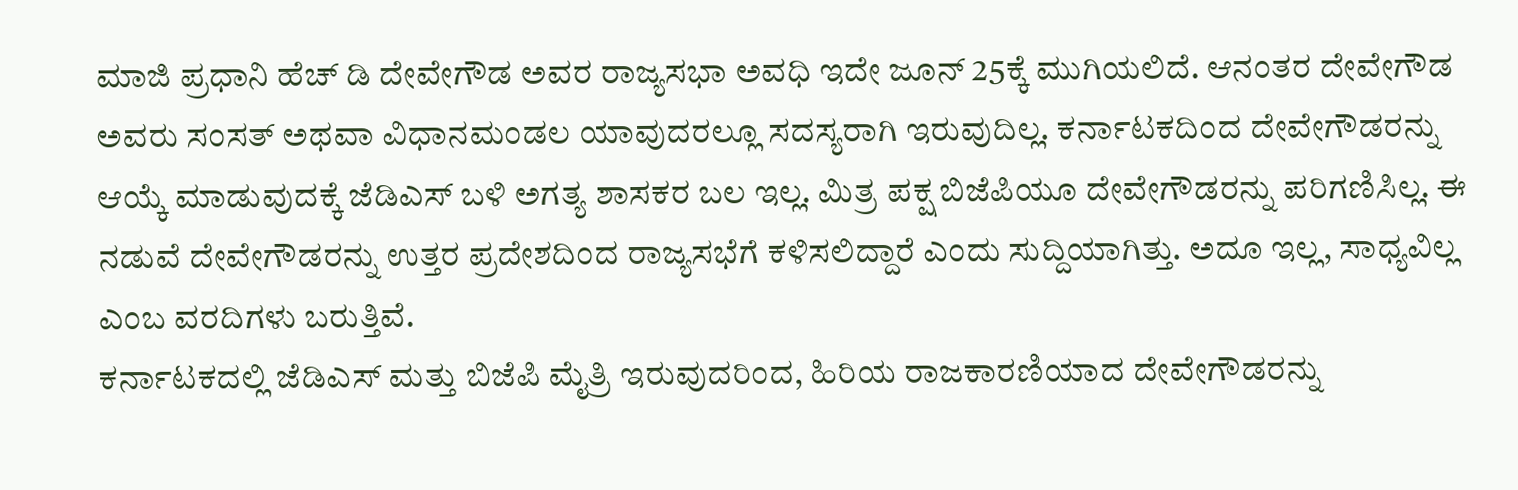ಮಾಜಿ ಪ್ರಧಾನಿ ಹೆಚ್ ಡಿ ದೇವೇಗೌಡ ಅವರ ರಾಜ್ಯಸಭಾ ಅವಧಿ ಇದೇ ಜೂನ್ 25ಕ್ಕೆ ಮುಗಿಯಲಿದೆ. ಆನಂತರ ದೇವೇಗೌಡ ಅವರು ಸಂಸತ್ ಅಥವಾ ವಿಧಾನಮಂಡಲ ಯಾವುದರಲ್ಲೂ ಸದಸ್ಯರಾಗಿ ಇರುವುದಿಲ್ಲ. ಕರ್ನಾಟಕದಿಂದ ದೇವೇಗೌಡರನ್ನು ಆಯ್ಕೆ ಮಾಡುವುದಕ್ಕೆ ಜೆಡಿಎಸ್ ಬಳಿ ಅಗತ್ಯ ಶಾಸಕರ ಬಲ ಇಲ್ಲ. ಮಿತ್ರ ಪಕ್ಷ ಬಿಜೆಪಿಯೂ ದೇವೇಗೌಡರನ್ನು ಪರಿಗಣಿಸಿಲ್ಲ. ಈ ನಡುವೆ ದೇವೇಗೌಡರನ್ನು ಉತ್ತರ ಪ್ರದೇಶದಿಂದ ರಾಜ್ಯಸಭೆಗೆ ಕಳಿಸಲಿದ್ದಾರೆ ಎಂದು ಸುದ್ದಿಯಾಗಿತ್ತು. ಅದೂ ಇಲ್ಲ, ಸಾಧ್ಯವಿಲ್ಲ ಎಂಬ ವರದಿಗಳು ಬರುತ್ತಿವೆ.
ಕರ್ನಾಟಕದಲ್ಲಿ ಜೆಡಿಎಸ್ ಮತ್ತು ಬಿಜೆಪಿ ಮೈತ್ರಿ ಇರುವುದರಿಂದ, ಹಿರಿಯ ರಾಜಕಾರಣಿಯಾದ ದೇವೇಗೌಡರನ್ನು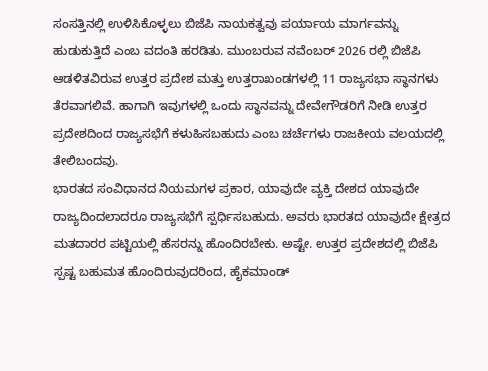ಸಂಸತ್ತಿನಲ್ಲಿ ಉಳಿಸಿಕೊಳ್ಳಲು ಬಿಜೆಪಿ ನಾಯಕತ್ವವು ಪರ್ಯಾಯ ಮಾರ್ಗವನ್ನು ಹುಡುಕುತ್ತಿದೆ ಎಂಬ ವದಂತಿ ಹರಡಿತು. ಮುಂಬರುವ ನವೆಂಬರ್ 2026 ರಲ್ಲಿ ಬಿಜೆಪಿ ಆಡಳಿತವಿರುವ ಉತ್ತರ ಪ್ರದೇಶ ಮತ್ತು ಉತ್ತರಾಖಂಡಗಳಲ್ಲಿ 11 ರಾಜ್ಯಸಭಾ ಸ್ಥಾನಗಳು ತೆರವಾಗಲಿವೆ. ಹಾಗಾಗಿ ಇವುಗಳಲ್ಲಿ ಒಂದು ಸ್ಥಾನವನ್ನು ದೇವೇಗೌಡರಿಗೆ ನೀಡಿ ಉತ್ತರ ಪ್ರದೇಶದಿಂದ ರಾಜ್ಯಸಭೆಗೆ ಕಳುಹಿಸಬಹುದು ಎಂಬ ಚರ್ಚೆಗಳು ರಾಜಕೀಯ ವಲಯದಲ್ಲಿ ತೇಲಿಬಂದವು.
ಭಾರತದ ಸಂವಿಧಾನದ ನಿಯಮಗಳ ಪ್ರಕಾರ, ಯಾವುದೇ ವ್ಯಕ್ತಿ ದೇಶದ ಯಾವುದೇ ರಾಜ್ಯದಿಂದಲಾದರೂ ರಾಜ್ಯಸಭೆಗೆ ಸ್ಪರ್ಧಿಸಬಹುದು. ಅವರು ಭಾರತದ ಯಾವುದೇ ಕ್ಷೇತ್ರದ ಮತದಾರರ ಪಟ್ಟಿಯಲ್ಲಿ ಹೆಸರನ್ನು ಹೊಂದಿರಬೇಕು. ಅಷ್ಟೇ. ಉತ್ತರ ಪ್ರದೇಶದಲ್ಲಿ ಬಿಜೆಪಿ ಸ್ಪಷ್ಟ ಬಹುಮತ ಹೊಂದಿರುವುದರಿಂದ, ಹೈಕಮಾಂಡ್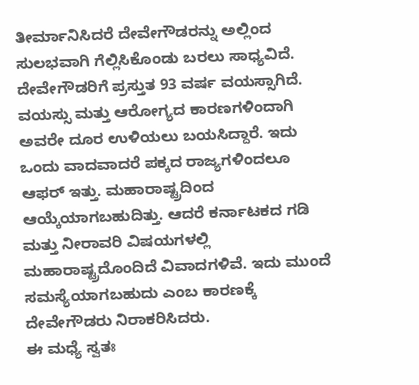ತೀರ್ಮಾನಿಸಿದರೆ ದೇವೇಗೌಡರನ್ನು ಅಲ್ಲಿಂದ ಸುಲಭವಾಗಿ ಗೆಲ್ಲಿಸಿಕೊಂಡು ಬರಲು ಸಾಧ್ಯವಿದೆ.
ದೇವೇಗೌಡರಿಗೆ ಪ್ರಸ್ತುತ 93 ವರ್ಷ ವಯಸ್ಸಾಗಿದೆ. ವಯಸ್ಸು ಮತ್ತು ಆರೋಗ್ಯದ ಕಾರಣಗಳಿಂದಾಗಿ ಅವರೇ ದೂರ ಉಳಿಯಲು ಬಯಸಿದ್ದಾರೆ. ಇದು ಒಂದು ವಾದವಾದರೆ ಪಕ್ಕದ ರಾಜ್ಯಗಳಿಂದಲೂ ಆಫರ್ ಇತ್ತು. ಮಹಾರಾಷ್ಟ್ರದಿಂದ ಆಯ್ಕೆಯಾಗಬಹುದಿತ್ತು. ಆದರೆ ಕರ್ನಾಟಕದ ಗಡಿ ಮತ್ತು ನೀರಾವರಿ ವಿಷಯಗಳಲ್ಲಿ ಮಹಾರಾಷ್ಟ್ರದೊಂದಿದೆ ವಿವಾದಗಳಿವೆ. ಇದು ಮುಂದೆ ಸಮಸ್ಯೆಯಾಗಬಹುದು ಎಂಬ ಕಾರಣಕ್ಕೆ ದೇವೇಗೌಡರು ನಿರಾಕರಿಸಿದರು.
ಈ ಮಧ್ಯೆ ಸ್ವತಃ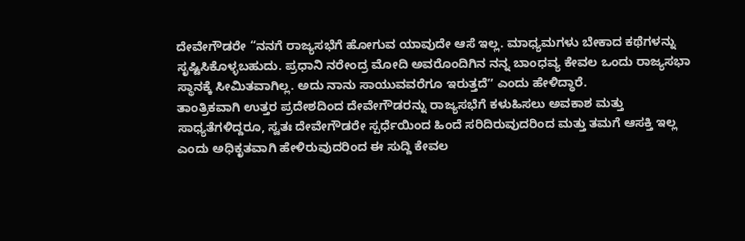ದೇವೇಗೌಡರೇ “ನನಗೆ ರಾಜ್ಯಸಭೆಗೆ ಹೋಗುವ ಯಾವುದೇ ಆಸೆ ಇಲ್ಲ. ಮಾಧ್ಯಮಗಳು ಬೇಕಾದ ಕಥೆಗಳನ್ನು ಸೃಷ್ಟಿಸಿಕೊಳ್ಳಬಹುದು. ಪ್ರಧಾನಿ ನರೇಂದ್ರ ಮೋದಿ ಅವರೊಂದಿಗಿನ ನನ್ನ ಬಾಂಧವ್ಯ ಕೇವಲ ಒಂದು ರಾಜ್ಯಸಭಾ ಸ್ಥಾನಕ್ಕೆ ಸೀಮಿತವಾಗಿಲ್ಲ. ಅದು ನಾನು ಸಾಯುವವರೆಗೂ ಇರುತ್ತದೆʼʼ ಎಂದು ಹೇಳಿದ್ಧಾರೆ.
ತಾಂತ್ರಿಕವಾಗಿ ಉತ್ತರ ಪ್ರದೇಶದಿಂದ ದೇವೇಗೌಡರನ್ನು ರಾಜ್ಯಸಭೆಗೆ ಕಳುಹಿಸಲು ಅವಕಾಶ ಮತ್ತು ಸಾಧ್ಯತೆಗಳಿದ್ದರೂ, ಸ್ವತಃ ದೇವೇಗೌಡರೇ ಸ್ಪರ್ಧೆಯಿಂದ ಹಿಂದೆ ಸರಿದಿರುವುದರಿಂದ ಮತ್ತು ತಮಗೆ ಆಸಕ್ತಿ ಇಲ್ಲ ಎಂದು ಅಧಿಕೃತವಾಗಿ ಹೇಳಿರುವುದರಿಂದ ಈ ಸುದ್ದಿ ಕೇವಲ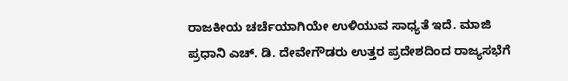ರಾಜಕೀಯ ಚರ್ಚೆಯಾಗಿಯೇ ಉಳಿಯುವ ಸಾಧ್ಯತೆ ಇದೆ. ಮಾಜಿ ಪ್ರಧಾನಿ ಎಚ್. ಡಿ. ದೇವೇಗೌಡರು ಉತ್ತರ ಪ್ರದೇಶದಿಂದ ರಾಜ್ಯಸಭೆಗೆ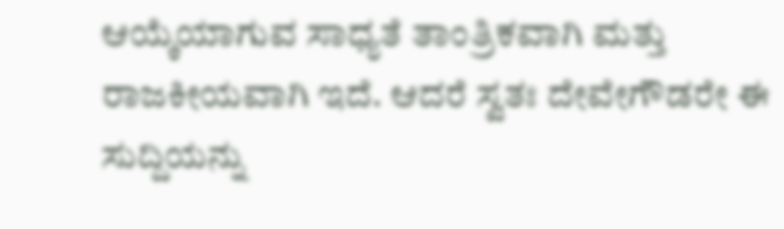ಆಯ್ಕೆಯಾಗುವ ಸಾಧ್ಯತೆ ತಾಂತ್ರಿಕವಾಗಿ ಮತ್ತು ರಾಜಕೀಯವಾಗಿ ಇದೆ. ಆದರೆ ಸ್ವತಃ ದೇವೇಗೌಡರೇ ಈ ಸುದ್ದಿಯನ್ನು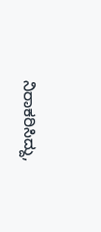ನಿರಾಕರಿಸಿದ್ದು,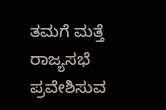ತಮಗೆ ಮತ್ತೆ ರಾಜ್ಯಸಭೆ ಪ್ರವೇಶಿಸುವ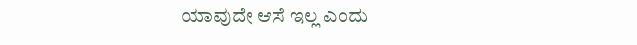ಯಾವುದೇ ಆಸೆ ಇಲ್ಲ ಎಂದು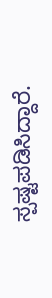ಸ್ಪಷ್ಟಪಡಿಸಿದ್ದಾರೆ.